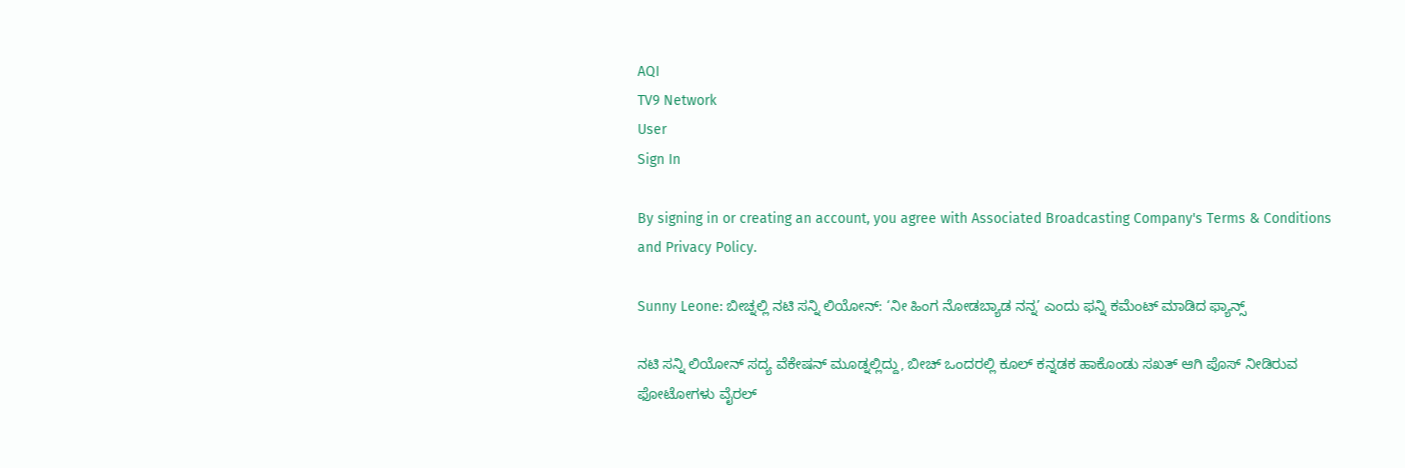AQI
TV9 Network
User
Sign In

By signing in or creating an account, you agree with Associated Broadcasting Company's Terms & Conditions and Privacy Policy.

Sunny Leone: ಬೀಚ್ನಲ್ಲಿ ನಟಿ ಸನ್ನಿ ಲಿಯೋನ್: ‘ನೀ ಹಿಂಗ ನೋಡಬ್ಯಾಡ ನನ್ನ’ ಎಂದು ಫನ್ನಿ ಕಮೆಂಟ್ ಮಾಡಿದ ಫ್ಯಾನ್ಸ್

ನಟಿ ಸನ್ನಿ ಲಿಯೋನ್ ಸದ್ಯ ವೆಕೇಷನ್ ಮೂಡ್ನಲ್ಲಿದ್ದು, ಬೀಚ್ ಒಂದರಲ್ಲಿ ಕೂಲ್ ಕನ್ನಡಕ ಹಾಕೊಂಡು ಸಖತ್ ಆಗಿ ಪೊಸ್ ನೀಡಿರುವ ಫೋಟೋಗಳು ವೈರಲ್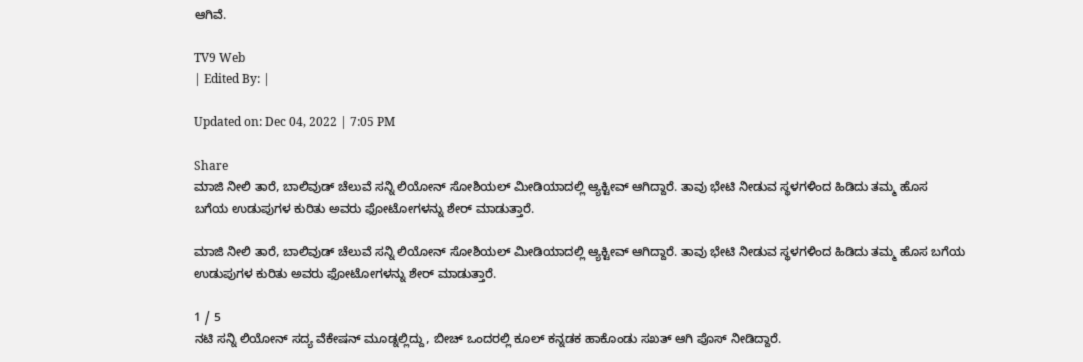ಆಗಿವೆ.

TV9 Web
| Edited By: |

Updated on: Dec 04, 2022 | 7:05 PM

Share
ಮಾಜಿ ನೀಲಿ ತಾರೆ, ಬಾಲಿವುಡ್ ಚೆಲುವೆ ಸನ್ನಿ ಲಿಯೋನ್ ಸೋಶಿಯಲ್ ಮೀಡಿಯಾದಲ್ಲಿ ಆ್ಯಕ್ಟೀವ್ ಆಗಿದ್ದಾರೆ. ತಾವು ಭೇಟಿ ನೀಡುವ ಸ್ಥಳಗಳಿಂದ ಹಿಡಿದು ತಮ್ಮ ಹೊಸ
ಬಗೆಯ ಉಡುಪುಗಳ ಕುರಿತು ಅವರು ಫೋಟೋಗಳನ್ನು ಶೇರ್ ಮಾಡುತ್ತಾರೆ.

ಮಾಜಿ ನೀಲಿ ತಾರೆ, ಬಾಲಿವುಡ್ ಚೆಲುವೆ ಸನ್ನಿ ಲಿಯೋನ್ ಸೋಶಿಯಲ್ ಮೀಡಿಯಾದಲ್ಲಿ ಆ್ಯಕ್ಟೀವ್ ಆಗಿದ್ದಾರೆ. ತಾವು ಭೇಟಿ ನೀಡುವ ಸ್ಥಳಗಳಿಂದ ಹಿಡಿದು ತಮ್ಮ ಹೊಸ ಬಗೆಯ ಉಡುಪುಗಳ ಕುರಿತು ಅವರು ಫೋಟೋಗಳನ್ನು ಶೇರ್ ಮಾಡುತ್ತಾರೆ.

1 / 5
ನಟಿ ಸನ್ನಿ ಲಿಯೋನ್ ಸದ್ಯ ವೆಕೇಷನ್ ಮೂಡ್ನಲ್ಲಿದ್ದು, ಬೀಚ್ ಒಂದರಲ್ಲಿ ಕೂಲ್ ಕನ್ನಡಕ ಹಾಕೊಂಡು ಸಖತ್ ಆಗಿ ಪೊಸ್ ನೀಡಿದ್ದಾರೆ.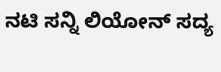ನಟಿ ಸನ್ನಿ ಲಿಯೋನ್ ಸದ್ಯ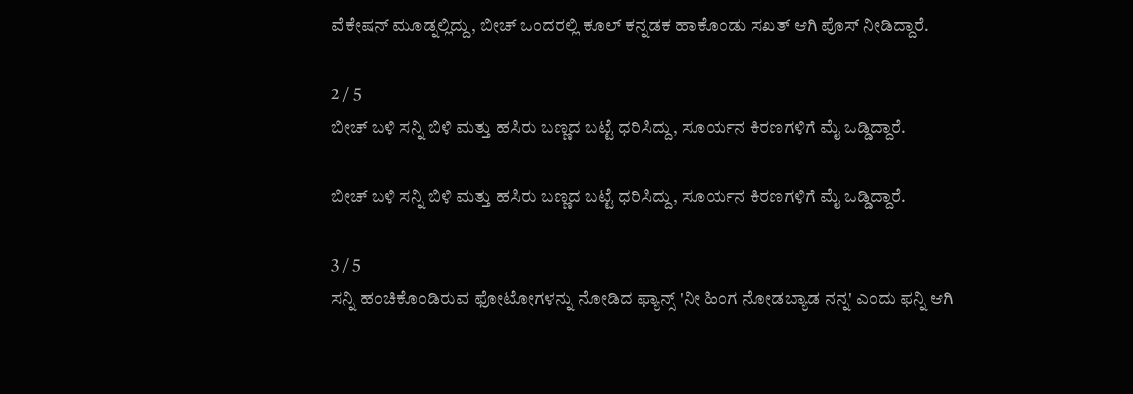ವೆಕೇಷನ್ ಮೂಡ್ನಲ್ಲಿದ್ದು, ಬೀಚ್ ಒಂದರಲ್ಲಿ ಕೂಲ್ ಕನ್ನಡಕ ಹಾಕೊಂಡು ಸಖತ್ ಆಗಿ ಪೊಸ್ ನೀಡಿದ್ದಾರೆ.

2 / 5
ಬೀಚ್ ಬಳಿ ಸನ್ನಿ ಬಿಳಿ ಮತ್ತು ಹಸಿರು ಬಣ್ಣದ ಬಟ್ಟೆ ಧರಿಸಿದ್ದು, ಸೂರ್ಯನ ಕಿರಣಗಳಿಗೆ ಮೈ ಒಡ್ಡಿದ್ದಾರೆ.

ಬೀಚ್ ಬಳಿ ಸನ್ನಿ ಬಿಳಿ ಮತ್ತು ಹಸಿರು ಬಣ್ಣದ ಬಟ್ಟೆ ಧರಿಸಿದ್ದು, ಸೂರ್ಯನ ಕಿರಣಗಳಿಗೆ ಮೈ ಒಡ್ಡಿದ್ದಾರೆ.

3 / 5
ಸನ್ನಿ ಹಂಚಿಕೊಂಡಿರುವ ಫೋಟೋಗಳನ್ನು ನೋಡಿದ ಫ್ಯಾನ್ಸ್ 'ನೀ ಹಿಂಗ ನೋಡಬ್ಯಾಡ ನನ್ನ' ಎಂದು ಫನ್ನಿ ಆಗಿ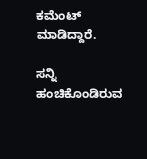ಕಮೆಂಟ್ ಮಾಡಿದ್ದಾರೆ.

ಸನ್ನಿ ಹಂಚಿಕೊಂಡಿರುವ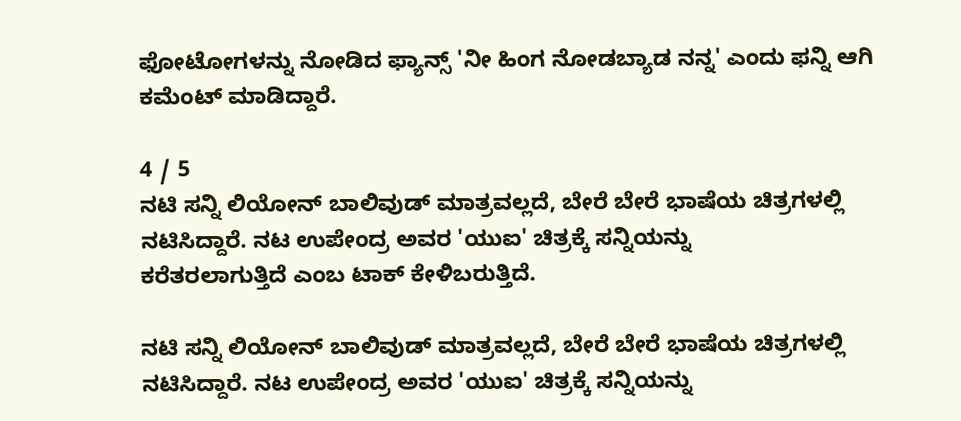ಫೋಟೋಗಳನ್ನು ನೋಡಿದ ಫ್ಯಾನ್ಸ್ 'ನೀ ಹಿಂಗ ನೋಡಬ್ಯಾಡ ನನ್ನ' ಎಂದು ಫನ್ನಿ ಆಗಿ ಕಮೆಂಟ್ ಮಾಡಿದ್ದಾರೆ.

4 / 5
ನಟಿ ಸನ್ನಿ ಲಿಯೋನ್ ಬಾಲಿವುಡ್ ಮಾತ್ರವಲ್ಲದೆ, ಬೇರೆ ಬೇರೆ ಭಾಷೆಯ ಚಿತ್ರಗಳಲ್ಲಿ ನಟಿಸಿದ್ದಾರೆ. ನಟ ಉಪೇಂದ್ರ ಅವರ 'ಯುಐ' ಚಿತ್ರಕ್ಕೆ ಸನ್ನಿಯನ್ನು
ಕರೆತರಲಾಗುತ್ತಿದೆ ಎಂಬ ಟಾಕ್ ಕೇಳಿಬರುತ್ತಿದೆ.

ನಟಿ ಸನ್ನಿ ಲಿಯೋನ್ ಬಾಲಿವುಡ್ ಮಾತ್ರವಲ್ಲದೆ, ಬೇರೆ ಬೇರೆ ಭಾಷೆಯ ಚಿತ್ರಗಳಲ್ಲಿ ನಟಿಸಿದ್ದಾರೆ. ನಟ ಉಪೇಂದ್ರ ಅವರ 'ಯುಐ' ಚಿತ್ರಕ್ಕೆ ಸನ್ನಿಯನ್ನು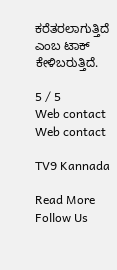ಕರೆತರಲಾಗುತ್ತಿದೆ ಎಂಬ ಟಾಕ್ ಕೇಳಿಬರುತ್ತಿದೆ.

5 / 5
Web contact
Web contact

TV9 Kannada

Read More
Follow Us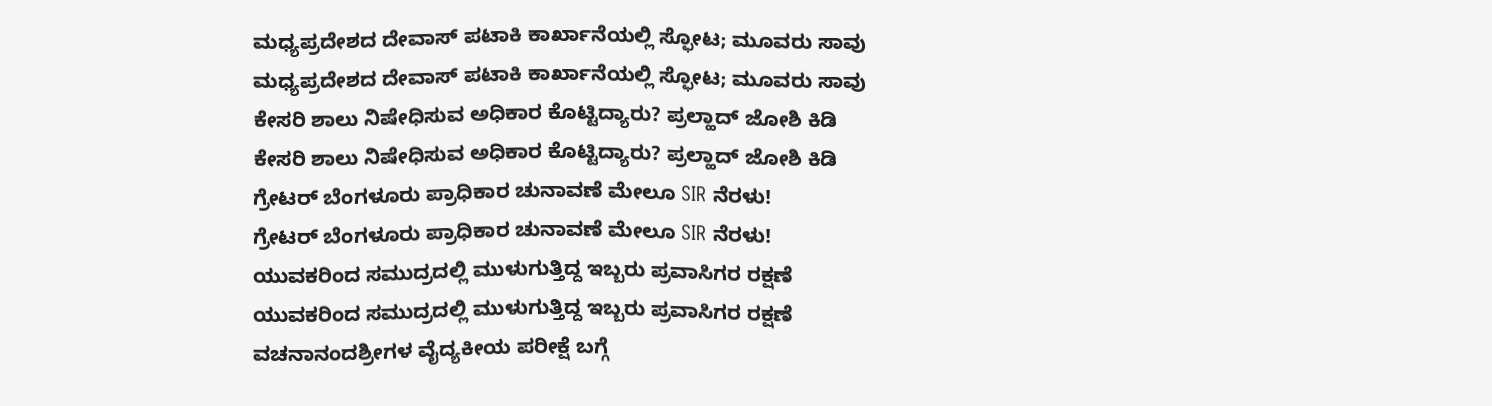ಮಧ್ಯಪ್ರದೇಶದ ದೇವಾಸ್ ಪಟಾಕಿ ಕಾರ್ಖಾನೆಯಲ್ಲಿ ಸ್ಫೋಟ; ಮೂವರು ಸಾವು
ಮಧ್ಯಪ್ರದೇಶದ ದೇವಾಸ್ ಪಟಾಕಿ ಕಾರ್ಖಾನೆಯಲ್ಲಿ ಸ್ಫೋಟ; ಮೂವರು ಸಾವು
ಕೇಸರಿ ಶಾಲು ನಿಷೇಧಿಸುವ ಅಧಿಕಾರ ಕೊಟ್ಟಿದ್ಯಾರು? ಪ್ರಲ್ಹಾದ್ ಜೋಶಿ ಕಿಡಿ
ಕೇಸರಿ ಶಾಲು ನಿಷೇಧಿಸುವ ಅಧಿಕಾರ ಕೊಟ್ಟಿದ್ಯಾರು? ಪ್ರಲ್ಹಾದ್ ಜೋಶಿ ಕಿಡಿ
ಗ್ರೇಟರ್ ಬೆಂಗಳೂರು ಪ್ರಾಧಿಕಾರ ಚುನಾವಣೆ ಮೇಲೂ SIR ನೆರಳು!
ಗ್ರೇಟರ್ ಬೆಂಗಳೂರು ಪ್ರಾಧಿಕಾರ ಚುನಾವಣೆ ಮೇಲೂ SIR ನೆರಳು!
ಯುವಕರಿಂದ ಸಮುದ್ರದಲ್ಲಿ ಮುಳುಗುತ್ತಿದ್ದ ಇಬ್ಬರು ಪ್ರವಾಸಿಗರ ರಕ್ಷಣೆ
ಯುವಕರಿಂದ ಸಮುದ್ರದಲ್ಲಿ ಮುಳುಗುತ್ತಿದ್ದ ಇಬ್ಬರು ಪ್ರವಾಸಿಗರ ರಕ್ಷಣೆ
ವಚನಾನಂದಶ್ರೀಗಳ ವೈದ್ಯಕೀಯ ಪರೀಕ್ಷೆ ಬಗ್ಗೆ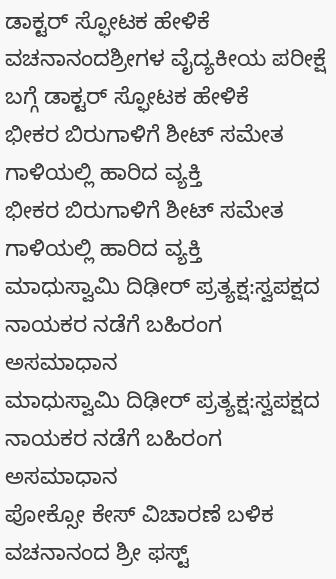ಡಾಕ್ಟರ್ ಸ್ಫೋಟಕ ಹೇಳಿಕೆ
ವಚನಾನಂದಶ್ರೀಗಳ ವೈದ್ಯಕೀಯ ಪರೀಕ್ಷೆ ಬಗ್ಗೆ ಡಾಕ್ಟರ್ ಸ್ಫೋಟಕ ಹೇಳಿಕೆ
ಭೀಕರ ಬಿರುಗಾಳಿಗೆ ಶೀಟ್ ಸಮೇತ ಗಾಳಿಯಲ್ಲಿ ಹಾರಿದ ವ್ಯಕ್ತಿ
ಭೀಕರ ಬಿರುಗಾಳಿಗೆ ಶೀಟ್ ಸಮೇತ ಗಾಳಿಯಲ್ಲಿ ಹಾರಿದ ವ್ಯಕ್ತಿ
ಮಾಧುಸ್ವಾಮಿ ದಿಢೀರ್ ಪ್ರತ್ಯಕ್ಷ:ಸ್ವಪಕ್ಷದ ನಾಯಕರ ನಡೆಗೆ ಬಹಿರಂಗ ಅಸಮಾಧಾನ
ಮಾಧುಸ್ವಾಮಿ ದಿಢೀರ್ ಪ್ರತ್ಯಕ್ಷ:ಸ್ವಪಕ್ಷದ ನಾಯಕರ ನಡೆಗೆ ಬಹಿರಂಗ ಅಸಮಾಧಾನ
ಪೋಕ್ಸೋ ಕೇಸ್ ವಿಚಾರಣೆ ಬಳಿಕ ವಚನಾನಂದ ಶ್ರೀ ಫಸ್ಟ್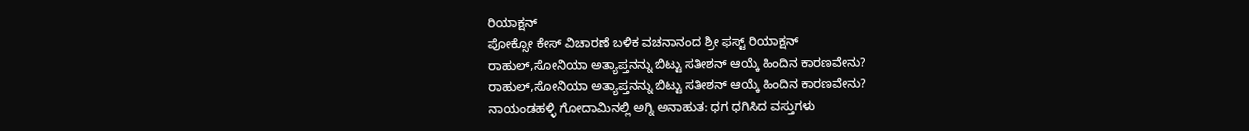ರಿಯಾಕ್ಷನ್
ಪೋಕ್ಸೋ ಕೇಸ್ ವಿಚಾರಣೆ ಬಳಿಕ ವಚನಾನಂದ ಶ್ರೀ ಫಸ್ಟ್ ರಿಯಾಕ್ಷನ್
ರಾಹುಲ್,ಸೋನಿಯಾ ಅತ್ಯಾಪ್ತನನ್ನು ಬಿಟ್ಟು ಸತೀಶನ್ ಆಯ್ಕೆ ಹಿಂದಿನ ಕಾರಣವೇನು?
ರಾಹುಲ್,ಸೋನಿಯಾ ಅತ್ಯಾಪ್ತನನ್ನು ಬಿಟ್ಟು ಸತೀಶನ್ ಆಯ್ಕೆ ಹಿಂದಿನ ಕಾರಣವೇನು?
ನಾಯಂಡಹಳ್ಳಿ ಗೋದಾಮಿನಲ್ಲಿ ಅಗ್ನಿ ಅನಾಹುತ: ಧಗ ಧಗಿಸಿದ ವಸ್ತುಗಳು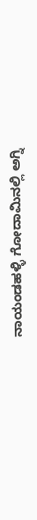ನಾಯಂಡಹಳ್ಳಿ ಗೋದಾಮಿನಲ್ಲಿ ಅಗ್ನಿ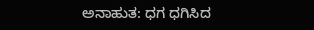ಅನಾಹುತ: ಧಗ ಧಗಿಸಿದ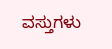ವಸ್ತುಗಳು